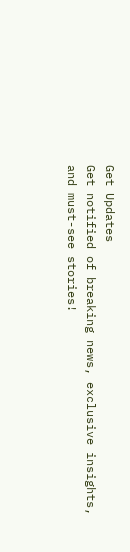Get Updates
Get notified of breaking news, exclusive insights, and must-see stories!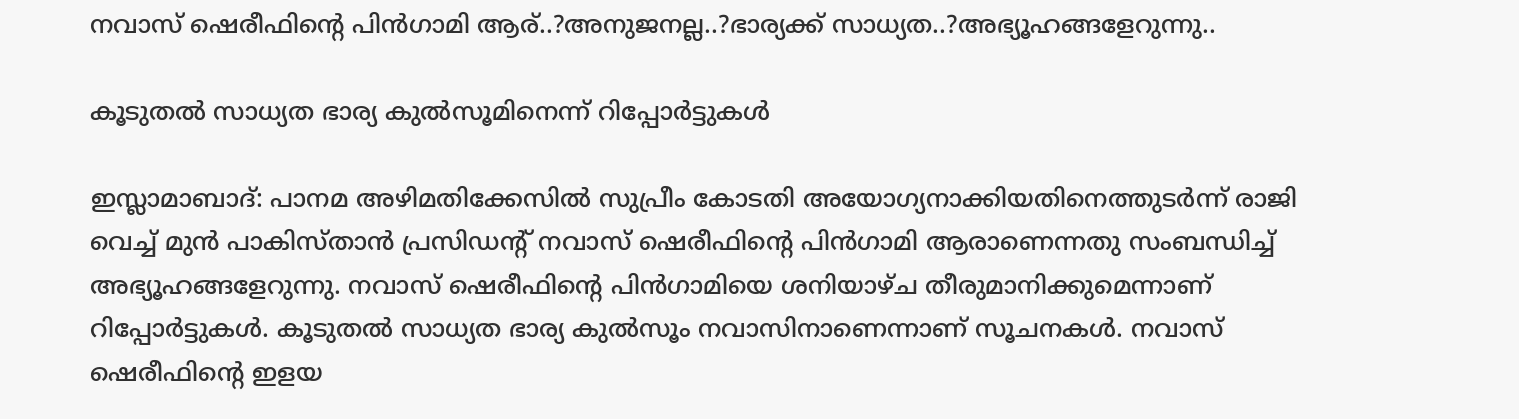നവാസ് ഷെരീഫിന്റെ പിന്‍ഗാമി ആര്..?അനുജനല്ല..?ഭാര്യക്ക് സാധ്യത..?അഭ്യൂഹങ്ങളേറുന്നു..

കൂടുതല്‍ സാധ്യത ഭാര്യ കുല്‍സൂമിനെന്ന് റിപ്പോര്‍ട്ടുകള്‍

ഇസ്ലാമാബാദ്: പാനമ അഴിമതിക്കേസില്‍ സുപ്രീം കോടതി അയോഗ്യനാക്കിയതിനെത്തുടര്‍ന്ന് രാജി വെച്ച് മുന്‍ പാകിസ്താന്‍ പ്രസിഡന്റ് നവാസ് ഷെരീഫിന്റെ പിന്‍ഗാമി ആരാണെന്നതു സംബന്ധിച്ച് അഭ്യൂഹങ്ങളേറുന്നു. നവാസ് ഷെരീഫിന്റെ പിന്‍ഗാമിയെ ശനിയാഴ്ച തീരുമാനിക്കുമെന്നാണ് റിപ്പോര്‍ട്ടുകള്‍. കൂടുതല്‍ സാധ്യത ഭാര്യ കുല്‍സൂം നവാസിനാണെന്നാണ് സൂചനകള്‍. നവാസ് ഷെരീഫിന്റെ ഇളയ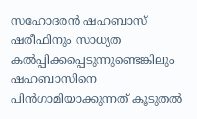സഹോദരന്‍ ഷഹബാസ് ഷരീഫിനും സാധ്യത കല്‍പ്പിക്കപ്പെടുന്നുണ്ടെങ്കിലും ഷഹബാസിനെ പിന്‍ഗാമിയാക്കുന്നത് കൂടുതല്‍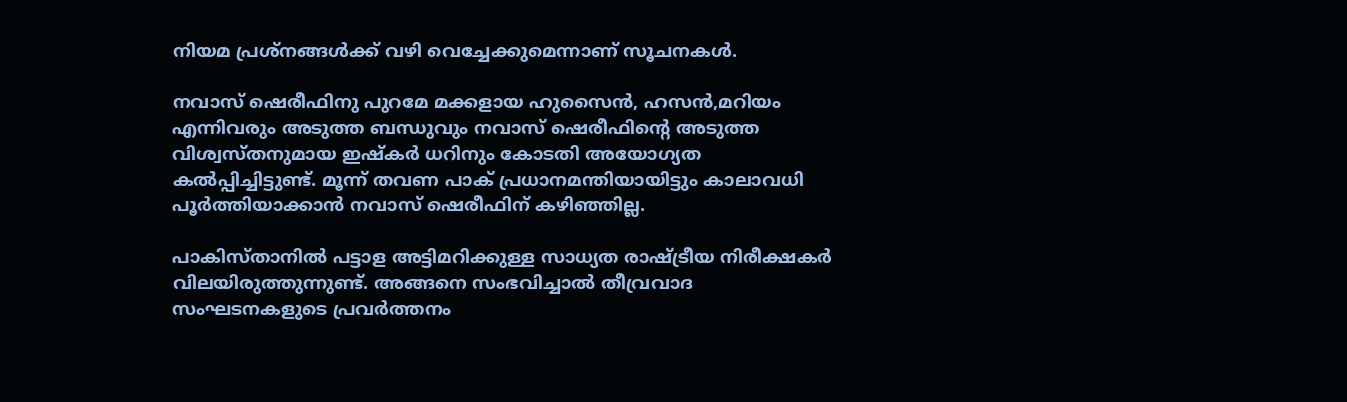നിയമ പ്രശ്‌നങ്ങള്‍ക്ക് വഴി വെച്ചേക്കുമെന്നാണ് സൂചനകള്‍.

നവാസ് ഷെരീഫിനു പുറമേ മക്കളായ ഹുസൈന്‍, ഹസന്‍,മറിയം എന്നിവരും അടുത്ത ബന്ധുവും നവാസ് ഷെരീഫിന്റെ അടുത്ത വിശ്വസ്തനുമായ ഇഷ്‌കര്‍ ധറിനും കോടതി അയോഗ്യത കല്‍പ്പിച്ചിട്ടുണ്ട്. മൂന്ന് തവണ പാക് പ്രധാനമന്തിയായിട്ടും കാലാവധി പൂര്‍ത്തിയാക്കാന്‍ നവാസ് ഷെരീഫിന് കഴിഞ്ഞില്ല.

പാകിസ്താനില്‍ പട്ടാള അട്ടിമറിക്കുള്ള സാധ്യത രാഷ്ട്രീയ നിരീക്ഷകര്‍ വിലയിരുത്തുന്നുണ്ട്. അങ്ങനെ സംഭവിച്ചാല്‍ തീവ്രവാദ സംഘടനകളുടെ പ്രവര്‍ത്തനം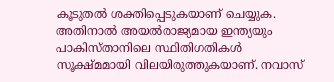കൂടുതല്‍ ശക്തിപ്പെടുകയാണ് ചെയ്യുക. അതിനാല്‍ അയല്‍രാജ്യമായ ഇന്ത്യയും പാകിസ്താനിലെ സ്ഥിതിഗതികള്‍ സൂക്ഷ്മമായി വിലയിരുത്തുകയാണ്. നവാസ്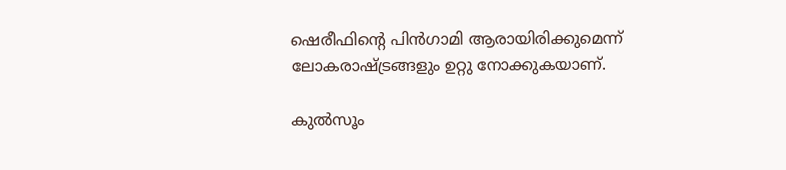ഷെരീഫിന്റെ പിന്‍ഗാമി ആരായിരിക്കുമെന്ന് ലോകരാഷ്ട്രങ്ങളും ഉറ്റു നോക്കുകയാണ്.

കുല്‍സൂം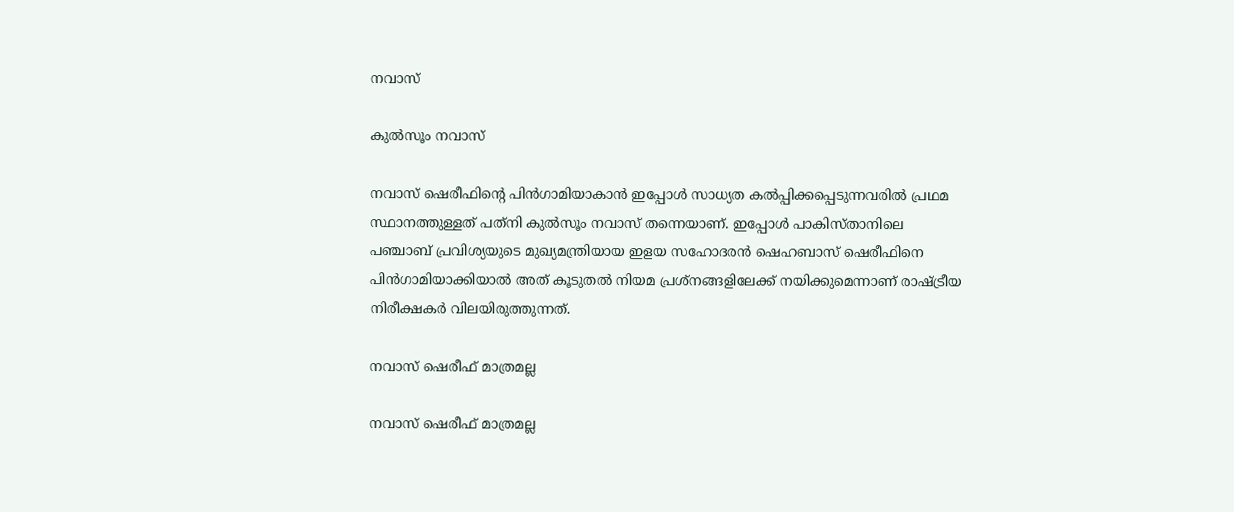നവാസ്

കുല്‍സൂം നവാസ്

നവാസ് ഷെരീഫിന്റെ പിന്‍ഗാമിയാകാന്‍ ഇപ്പോള്‍ സാധ്യത കല്‍പ്പിക്കപ്പെടുന്നവരില്‍ പ്രഥമ സ്ഥാനത്തുള്ളത് പത്‌നി കുല്‍സൂം നവാസ് തന്നെയാണ്. ഇപ്പോള്‍ പാകിസ്താനിലെ പഞ്ചാബ് പ്രവിശ്യയുടെ മുഖ്യമന്ത്രിയായ ഇളയ സഹോദരന്‍ ഷെഹബാസ് ഷെരീഫിനെ പിന്‍ഗാമിയാക്കിയാല്‍ അത് കൂടുതല്‍ നിയമ പ്രശ്‌നങ്ങളിലേക്ക് നയിക്കുമെന്നാണ് രാഷ്ട്രീയ നിരീക്ഷകര്‍ വിലയിരുത്തുന്നത്.

നവാസ് ഷെരീഫ് മാത്രമല്ല

നവാസ് ഷെരീഫ് മാത്രമല്ല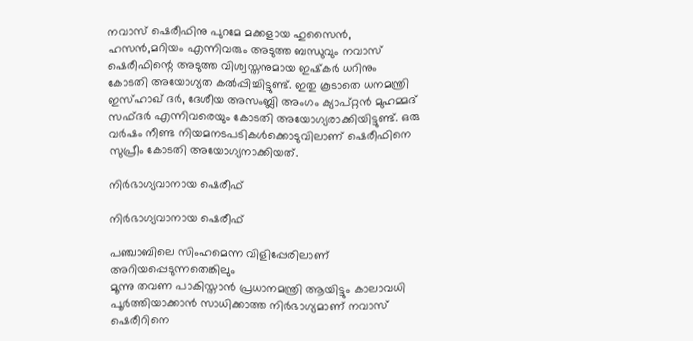നവാസ് ഷെരീഫിനു പുറമേ മക്കളായ ഹുസൈന്‍, ഹസന്‍,മറിയം എന്നിവരും അടുത്ത ബന്ധുവും നവാസ് ഷെരീഫിന്റെ അടുത്ത വിശ്വസ്തനുമായ ഇഷ്‌കര്‍ ധറിനും കോടതി അയോഗ്യത കല്‍പ്പിച്ചിട്ടുണ്ട്. ഇതു കൂടാതെ ധനമന്ത്രി ഇസ്ഹാഖ് ദര്‍, ദേശീയ അസംബ്ലി അംഗം ക്യാപ്റ്റന്‍ മുഹമ്മദ് സഫ്ദര്‍ എന്നിവരെയും കോടതി അയോഗ്യരാക്കിയിട്ടുണ്ട്. ഒരു വര്‍ഷം നീണ്ട നിയമനടപടികള്‍ക്കൊടുവിലാണ് ഷെരീഫിനെ സുപ്രീം കോടതി അയോഗ്യനാക്കിയത്.

നിര്‍ഭാഗ്യവാനായ ഷെരീഫ്

നിര്‍ഭാഗ്യവാനായ ഷെരീഫ്

പഞ്ചാബിലെ സിംഹമെന്ന വിളിപ്പേരിലാണ് അറിയപ്പെടുന്നതെങ്കിലും
മൂന്നു തവണ പാകിസ്താന്‍ പ്രധാനമന്ത്രി ആയിട്ടും കാലാവധി പൂര്‍ത്തിയാക്കാന്‍ സാധിക്കാത്ത നിര്‍ഭാഗ്യമാണ് നവാസ് ഷെരീറിനെ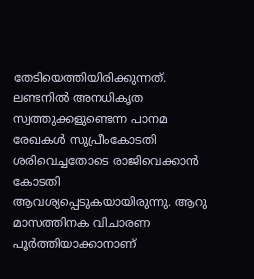തേടിയെത്തിയിരിക്കുന്നത്. ലണ്ടനില്‍ അനധികൃത സ്വത്തുക്കളുണ്ടെന്ന പാനമ രേഖകള്‍ സുപ്രീംകോടതി ശരിവെച്ചതോടെ രാജിവെക്കാന്‍ കോടതി ആവശ്യപ്പെടുകയായിരുന്നു. ആറു മാസത്തിനക വിചാരണ പൂര്‍ത്തിയാക്കാനാണ്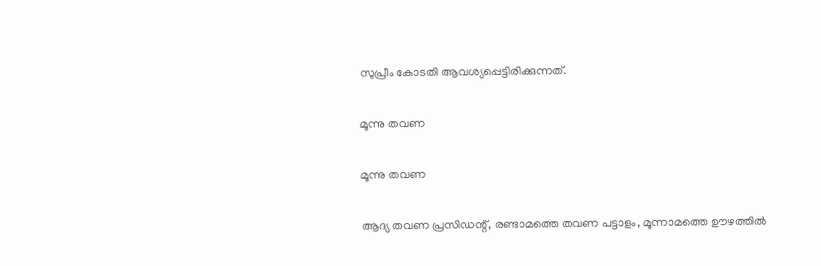സുപ്രീം കോടതി ആവശ്യപ്പെട്ടിരിക്കുന്നത്.

മൂന്നു തവണ

മൂന്നു തവണ

ആദ്യ തവണ പ്രസിഡന്റ്, രണ്ടാമത്തെ തവണ പട്ടാളം, മൂന്നാമത്തെ ഊഴത്തില്‍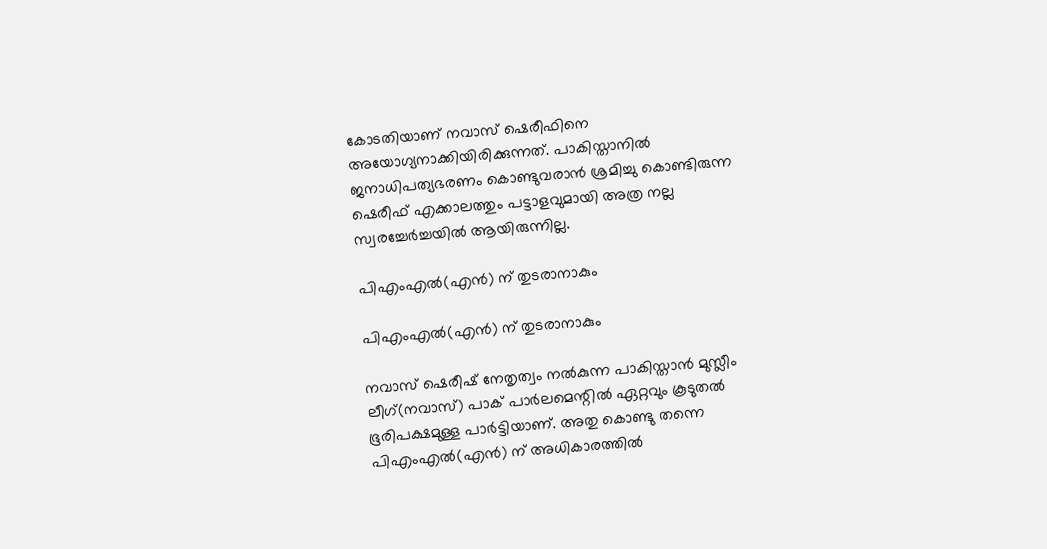കോടതിയാണ് നവാസ് ഷെരീഫിനെ അയോഗ്യനാക്കിയിരിക്കുന്നത്. പാകിസ്താനില്‍ ജനാധിപത്യഭരണം കൊണ്ടുവരാന്‍ ശ്രമിച്ചു കൊണ്ടിരുന്ന ഷെരീഫ് എക്കാലത്തും പട്ടാളവുമായി അത്ര നല്ല സ്വരച്ചേര്‍ച്ചയില്‍ ആയിരുന്നില്ല.

പിഎംഎല്‍(എന്‍) ന് തുടരാനാകും

പിഎംഎല്‍(എന്‍) ന് തുടരാനാകും

നവാസ് ഷെരീഷ് നേതൃത്വം നല്‍കുന്ന പാകിസ്താന്‍ മുസ്ലീം ലീഗ്(നവാസ്) പാക് പാര്‍ലമെന്റില്‍ ഏറ്റവും കൂടുതല്‍ ഭൂരിപക്ഷമുള്ള പാര്‍ട്ടിയാണ്. അതു കൊണ്ടു തന്നെ പിഎംഎല്‍(എന്‍) ന് അധികാരത്തില്‍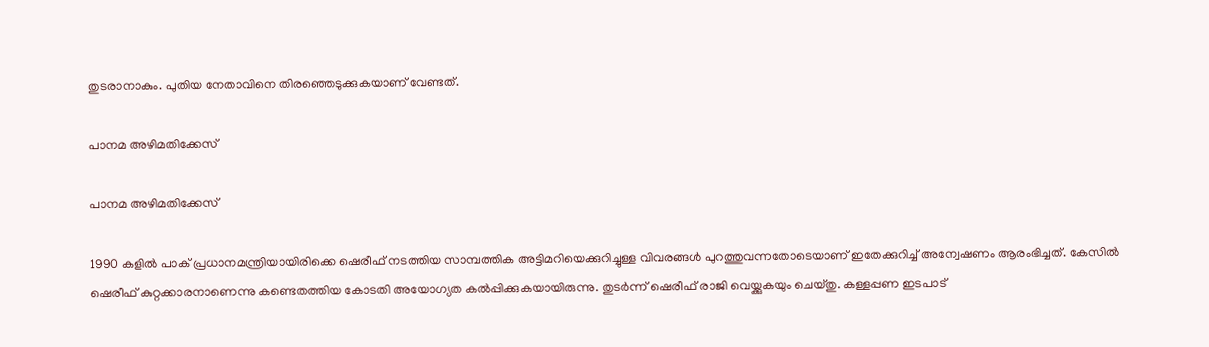തുടരാനാകും. പുതിയ നേതാവിനെ തിരഞ്ഞെടുക്കുകയാണ് വേണ്ടത്.

പാനമ അഴിമതിക്കേസ്

പാനമ അഴിമതിക്കേസ്

1990 കളില്‍ പാക് പ്രധാനമന്ത്രിയായിരിക്കെ ഷെരീഫ് നടത്തിയ സാമ്പത്തിക അട്ടിമറിയെക്കുറിച്ചുള്ള വിവരങ്ങള്‍ പുറത്തുവന്നതോടെയാണ് ഇതേക്കുറിച്ച് അന്വേഷണം ആരംഭിച്ചത്. കേസില്‍ ഷെരീഫ് കുറ്റക്കാരനാണെന്നു കണ്ടെതത്തിയ കോടതി അയോഗ്യത കല്‍പ്പിക്കുകയായിരുന്നു. തുടര്‍ന്ന് ഷെരീഫ് രാജി വെയ്ക്കുകയും ചെയ്തു. കള്ളപ്പണ ഇടപാട്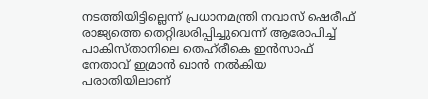നടത്തിയിട്ടില്ലെന്ന് പ്രധാനമന്ത്രി നവാസ് ഷെരീഫ് രാജ്യത്തെ തെറ്റിദ്ധരിപ്പിച്ചുവെന്ന് ആരോപിച്ച് പാകിസ്താനിലെ തെഹ്‌രീകെ ഇന്‍സാഫ് നേതാവ് ഇമ്രാന്‍ ഖാന്‍ നല്‍കിയ പരാതിയിലാണ്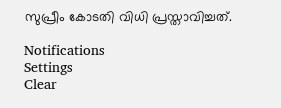സുപ്രീം കോടതി വിധി പ്രസ്താവിച്ചത്.

Notifications
Settings
Clear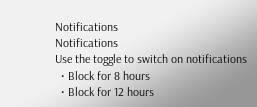Notifications
Notifications
Use the toggle to switch on notifications
  • Block for 8 hours
  • Block for 12 hours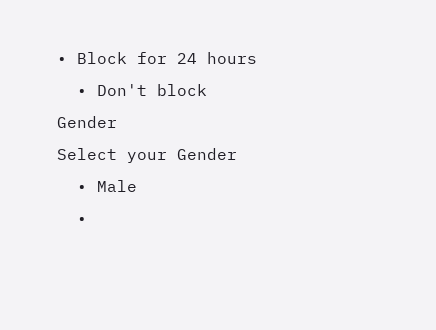• Block for 24 hours
  • Don't block
Gender
Select your Gender
  • Male
  •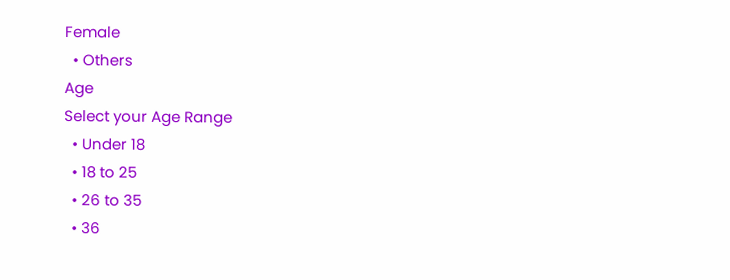Female
  • Others
Age
Select your Age Range
  • Under 18
  • 18 to 25
  • 26 to 35
  • 36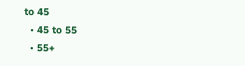to 45
  • 45 to 55
  • 55+